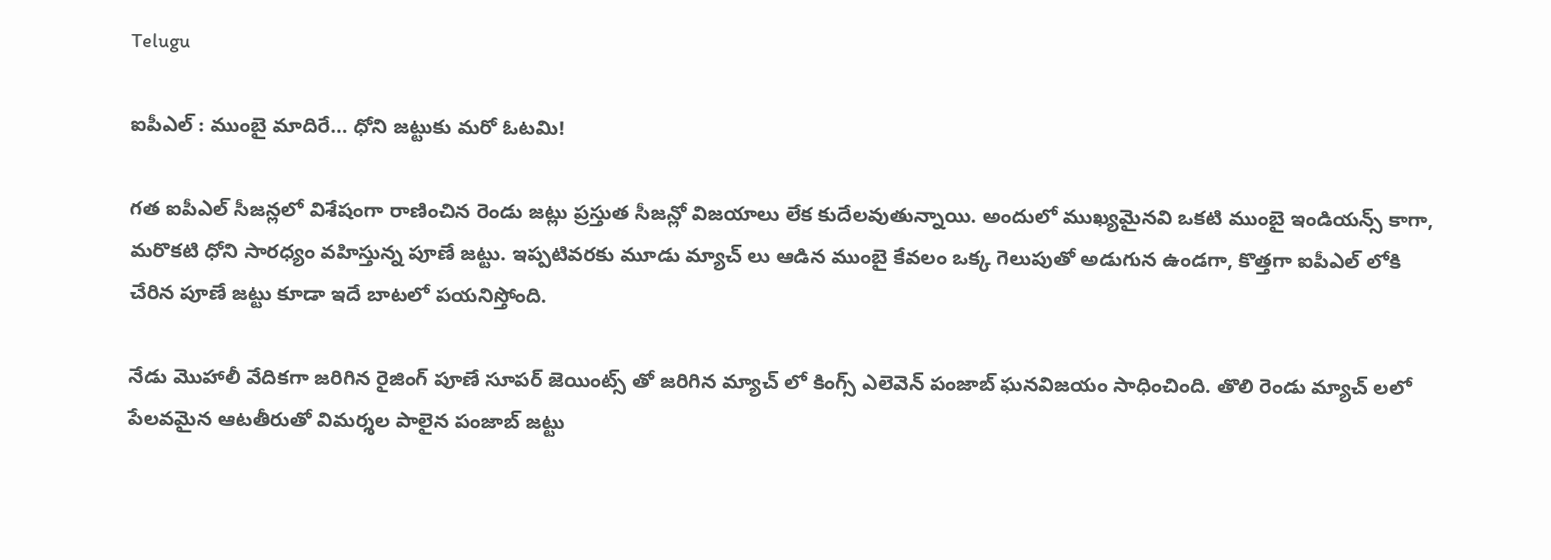Telugu

ఐపీఎల్ : ముంబై మాదిరే… ధోని జట్టుకు మరో ఓటమి!

గత ఐపీఎల్ సీజన్లలో విశేషంగా రాణించిన రెండు జట్లు ప్రస్తుత సీజన్లో విజయాలు లేక కుదేలవుతున్నాయి. అందులో ముఖ్యమైనవి ఒకటి ముంబై ఇండియన్స్ కాగా, మరొకటి ధోని సారధ్యం వహిస్తున్న పూణే జట్టు. ఇప్పటివరకు మూడు మ్యాచ్ లు ఆడిన ముంబై కేవలం ఒక్క గెలుపుతో అడుగున ఉండగా, కొత్తగా ఐపీఎల్ లోకి చేరిన పూణే జట్టు కూడా ఇదే బాటలో పయనిస్తోంది.

నేడు మొహాలీ వేదికగా జరిగిన రైజింగ్ పూణే సూపర్ జెయింట్స్ తో జరిగిన మ్యాచ్ లో కింగ్స్ ఎలెవెన్ పంజాబ్ ఘనవిజయం సాధించింది. తొలి రెండు మ్యాచ్ లలో పేలవమైన ఆటతీరుతో విమర్శల పాలైన పంజాబ్ జట్టు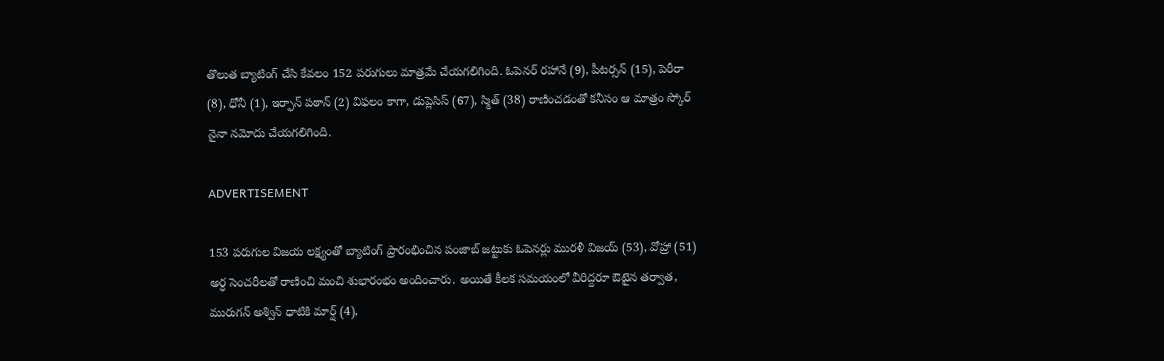తొలుత బ్యాటింగ్ చేసి కేవలం 152 పరుగులు మాత్రమే చేయగలిగింది. ఓపెనర్ రహానే (9), పీటర్సన్ (15), పెరీరా (8), ధోనీ (1), ఇర్ఫాన్ పఠాన్ (2) విఫలం కాగా, డుప్లెసిస్ (67), స్మిత్ (38) రాణించడంతో కనీసం ఆ మాత్రం స్కోర్ నైనా నమోదు చేయగలిగింది.

ADVERTISEMENT

153 పరుగుల విజయ లక్ష్యంతో బ్యాటింగ్ ప్రారంభించిన పంజాబ్ జట్టుకు ఓపెనర్లు మురళీ విజయ్ (53), వోహ్రా (51) అర్ధ సెంచరీలతో రాణించి మంచి శుభారంభం అందించారు. అయితే కీలక సమయంలో వీరిద్దరూ ఔటైన తర్వాత, మురుగన్ అశ్విన్ ధాటికి మార్ష్ (4),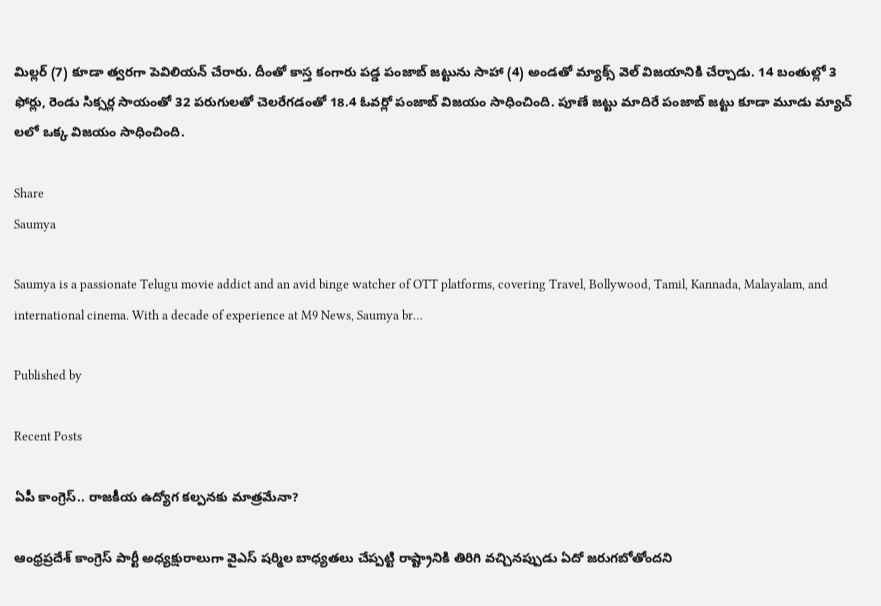మిల్లర్ (7) కూడా త్వరగా పెవిలియన్ చేరారు. దీంతో కాస్త కంగారు పడ్డ పంజాబ్ జట్టును సాహా (4) అండతో మ్యాక్స్ వెల్ విజయానికి చేర్చాడు. 14 బంతుల్లో 3 ఫోర్లు, రెండు సిక్సర్ల సాయంతో 32 పరుగులతో చెలరేగడంతో 18.4 ఓవర్లో పంజాబ్ విజయం సాధించింది. పూణే జట్టు మాదిరే పంజాబ్ జట్టు కూడా మూడు మ్యాచ్ లలో ఒక్క విజయం సాధించింది.

Share
Saumya

Saumya is a passionate Telugu movie addict and an avid binge watcher of OTT platforms, covering Travel, Bollywood, Tamil, Kannada, Malayalam, and international cinema. With a decade of experience at M9 News, Saumya br…

Published by

Recent Posts

ఏపీ కాంగ్రెస్‌.. రాజకీయ ఉద్యోగ కల్పనకు మాత్రమేనా?

ఆంధ్రప్రదేశ్‌ కాంగ్రెస్‌ పార్టీ అధ్యక్షురాలుగా వైఎస్ షర్మిల బాధ్యతలు చేప్పట్టి రాష్ట్రానికి తిరిగి వచ్చినప్పుడు ఏదో జరుగబోతోందని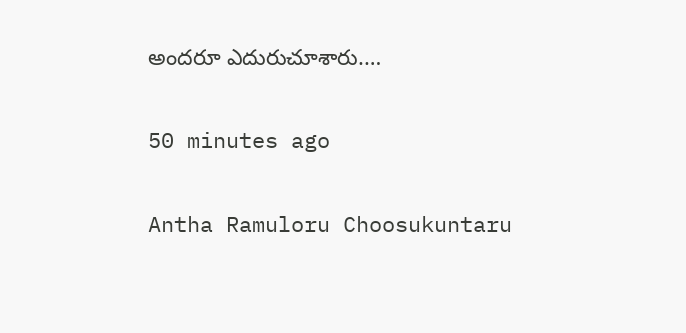అందరూ ఎదురుచూశారు.…

50 minutes ago

Antha Ramuloru Choosukuntaru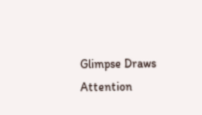Glimpse Draws Attention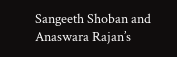Sangeeth Shoban and Anaswara Rajan’s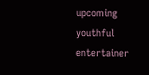upcoming youthful entertainer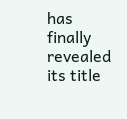has finally revealed its title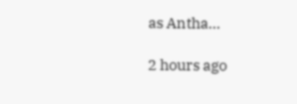as Antha…

2 hours ago